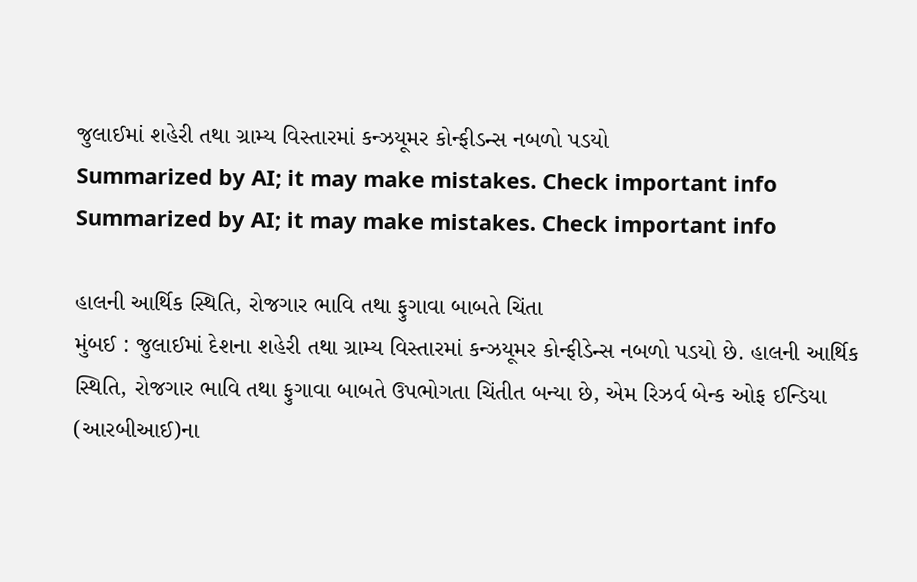જુલાઈમાં શહેરી તથા ગ્રામ્ય વિસ્તારમાં કન્ઝયૂમર કોન્ફીડન્સ નબળો પડયો
Summarized by AI; it may make mistakes. Check important info
Summarized by AI; it may make mistakes. Check important info

હાલની આર્થિક સ્થિતિ, રોજગાર ભાવિ તથા ફુગાવા બાબતે ચિંતા
મુંબઈ : જુલાઈમાં દેશના શહેરી તથા ગ્રામ્ય વિસ્તારમાં કન્ઝયૂમર કોન્ફીડેન્સ નબળો પડયો છે. હાલની આર્થિક સ્થિતિ, રોજગાર ભાવિ તથા ફુગાવા બાબતે ઉપભોગતા ચિંતીત બન્યા છે, એમ રિઝર્વ બેન્ક ઓફ ઈન્ડિયા (આરબીઆઈ)ના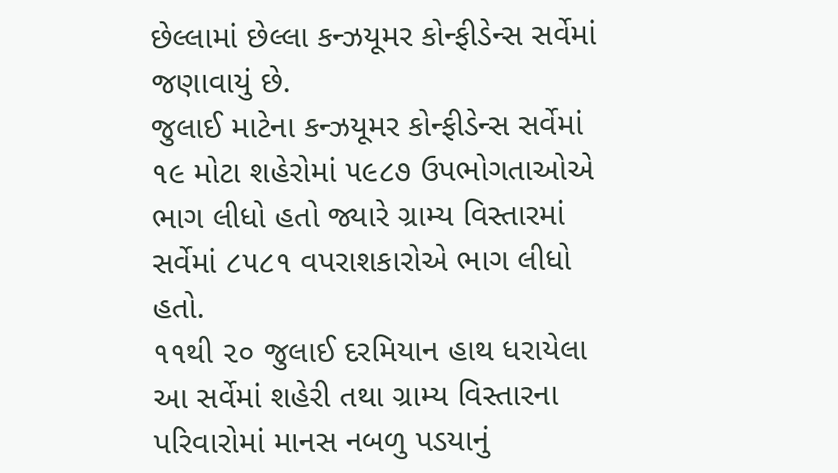છેલ્લામાં છેલ્લા કન્ઝયૂમર કોન્ફીડેન્સ સર્વેમાં જણાવાયું છે.
જુલાઈ માટેના કન્ઝયૂમર કોન્ફીડેન્સ સર્વેમાં ૧૯ મોટા શહેરોમાં ૫૯૮૭ ઉપભોગતાઓએ ભાગ લીધો હતો જ્યારે ગ્રામ્ય વિસ્તારમાં સર્વેમાં ૮૫૮૧ વપરાશકારોએ ભાગ લીધો હતો.
૧૧થી ૨૦ જુલાઈ દરમિયાન હાથ ધરાયેલા આ સર્વેમાં શહેરી તથા ગ્રામ્ય વિસ્તારના પરિવારોમાં માનસ નબળુ પડયાનું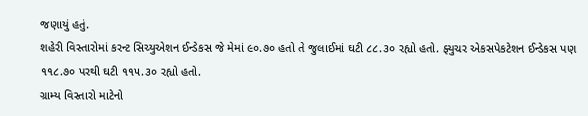જણાયું હતું.
શહેરી વિસ્તારોમાં કરન્ટ સિચ્યુએશન ઈન્ડેકસ જે મેમાં ૯૦.૭૦ હતો તે જુલાઈમાં ઘટી ૮૮.૩૦ રહ્યો હતો. ફ્યુચર એકસપેકટેશન ઈન્ડેકસ પણ ૧૧૮.૭૦ પરથી ઘટી ૧૧૫.૩૦ રહ્યો હતો.
ગ્રામ્ય વિસ્તારો માટેનો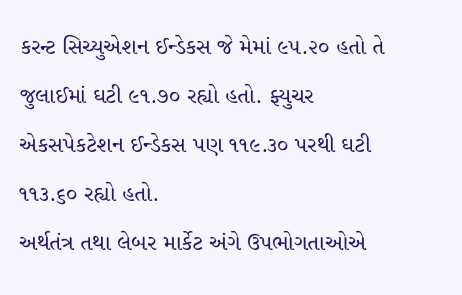કરન્ટ સિચ્યુએશન ઈન્ડેકસ જે મેમાં ૯૫.૨૦ હતો તે જુલાઈમાં ઘટી ૯૧.૭૦ રહ્યો હતો. ફ્યુચર એકસપેકટેશન ઈન્ડેકસ પણ ૧૧૯.૩૦ પરથી ઘટી ૧૧૩.૬૦ રહ્યો હતો.
અર્થતંત્ર તથા લેબર માર્કેટ અંગે ઉપભોગતાઓએ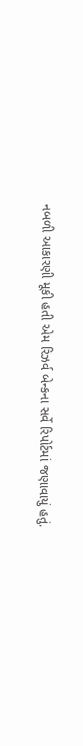નબળી આકારણી મૂકી હતી એમ રિઝર્વ બેન્કના સર્વે રિપોર્ટમાં જણાવાયું હતું.